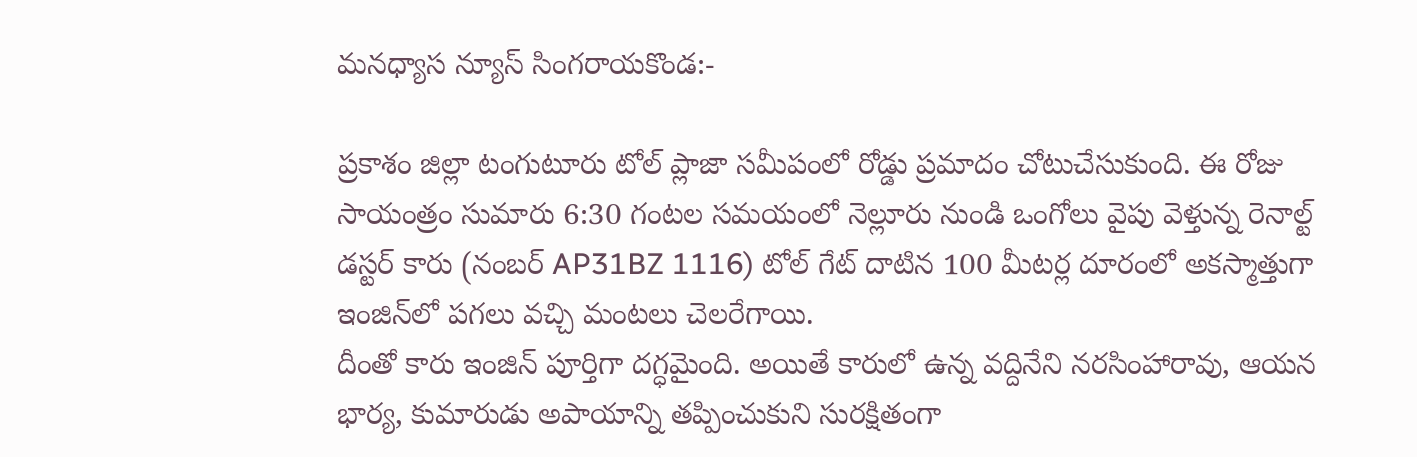మనధ్యాస న్యూస్ సింగరాయకొండ:-

ప్రకాశం జిల్లా టంగుటూరు టోల్ ప్లాజా సమీపంలో రోడ్డు ప్రమాదం చోటుచేసుకుంది. ఈ రోజు సాయంత్రం సుమారు 6:30 గంటల సమయంలో నెల్లూరు నుండి ఒంగోలు వైపు వెళ్తున్న రెనాల్ట్ డస్టర్ కారు (నంబర్ AP31BZ 1116) టోల్ గేట్ దాటిన 100 మీటర్ల దూరంలో అకస్మాత్తుగా ఇంజిన్‌లో పగలు వచ్చి మంటలు చెలరేగాయి.
దీంతో కారు ఇంజిన్ పూర్తిగా దగ్ధమైంది. అయితే కారులో ఉన్న వద్దినేని నరసింహారావు, ఆయన భార్య, కుమారుడు అపాయాన్ని తప్పించుకుని సురక్షితంగా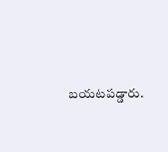బయటపడ్డారు.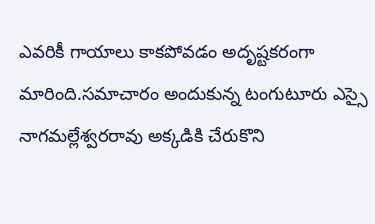ఎవరికీ గాయాలు కాకపోవడం అదృష్టకరంగా మారింది.సమాచారం అందుకున్న టంగుటూరు ఎస్సై నాగమల్లేశ్వరరావు అక్కడికి చేరుకొని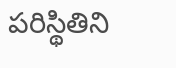పరిస్థితిని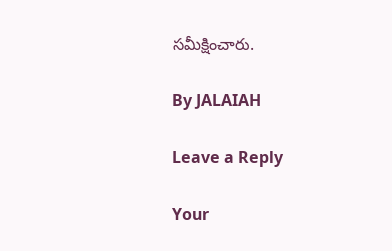సమీక్షించారు.

By JALAIAH

Leave a Reply

Your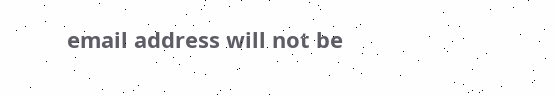email address will not be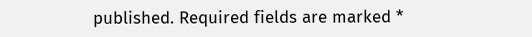published. Required fields are marked *